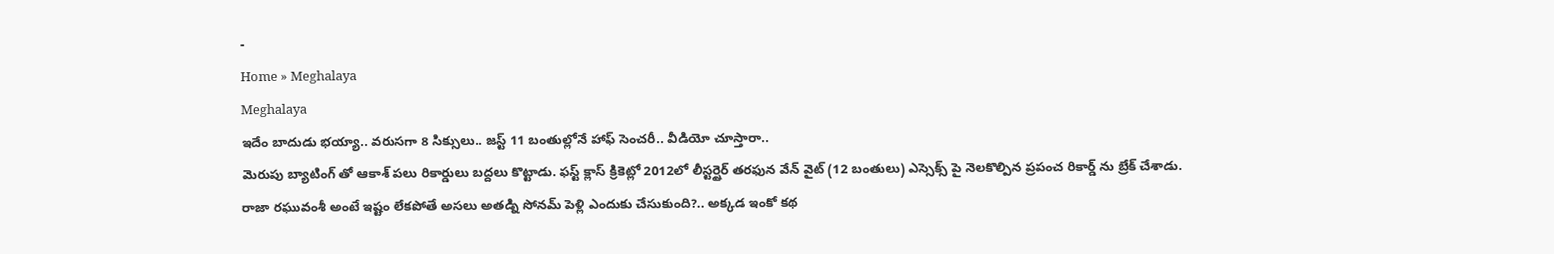-
Home » Meghalaya
Meghalaya
ఇదేం బాదుడు భయ్యా.. వరుసగా 8 సిక్సులు.. జస్ట్ 11 బంతుల్లోనే హాఫ్ సెంచరీ.. వీడియో చూస్తారా..
మెరుపు బ్యాటింగ్ తో ఆకాశ్ పలు రికార్డులు బద్దలు కొట్టాడు. ఫస్ట్ క్లాస్ క్రికెట్లో 2012లో లీస్టర్షైర్ తరఫున వేన్ వైట్ (12 బంతులు) ఎస్సెక్స్ పై నెలకొల్పిన ప్రపంచ రికార్డ్ ను బ్రేక్ చేశాడు.
రాజా రఘువంశీ అంటే ఇష్టం లేకపోతే అసలు అతడ్ని సోనమ్ పెళ్లి ఎందుకు చేసుకుంది?.. అక్కడ ఇంకో కథ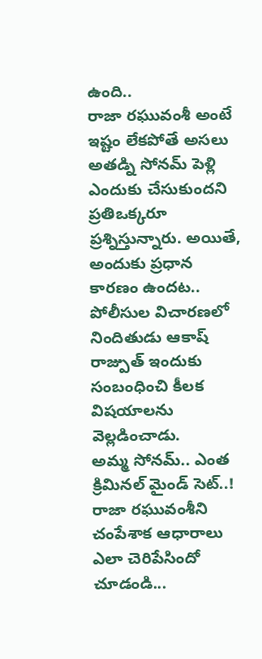ఉంది..
రాజా రఘువంశీ అంటే ఇష్టం లేకపోతే అసలు అతడ్ని సోనమ్ పెళ్లి ఎందుకు చేసుకుందని ప్రతిఒక్కరూ ప్రశ్నిస్తున్నారు. అయితే, అందుకు ప్రధాన కారణం ఉందట.. పోలీసుల విచారణలో నిందితుడు ఆకాష్ రాజ్పుత్ ఇందుకు సంబంధించి కీలక విషయాలను వెల్లడించాడు.
అమ్మ సోనమ్.. ఎంత క్రిమినల్ మైండ్ సెట్..! రాజా రఘువంశీని చంపేశాక ఆధారాలు ఎలా చెరిపేసిందో చూడండి...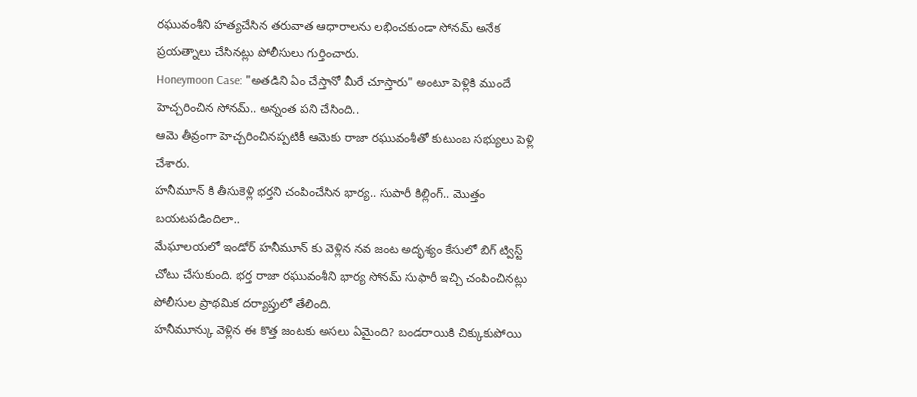రఘువంశీని హత్యచేసిన తరువాత ఆధారాలను లభించకుండా సోనమ్ అనేక ప్రయత్నాలు చేసినట్లు పోలీసులు గుర్తించారు.
Honeymoon Case: "అతడిని ఏం చేస్తానో మీరే చూస్తారు" అంటూ పెళ్లికి ముందే హెచ్చరించిన సోనమ్.. అన్నంత పని చేసింది..
ఆమె తీవ్రంగా హెచ్చరించినప్పటికీ ఆమెకు రాజా రఘువంశీతో కుటుంబ సభ్యులు పెళ్లి చేశారు.
హనీమూన్ కి తీసుకెళ్లి భర్తని చంపించేసిన భార్య.. సుపారీ కిల్లింగ్.. మొత్తం బయటపడిందిలా..
మేఘాలయలో ఇండోర్ హనీమూన్ కు వెళ్లిన నవ జంట అదృశ్యం కేసులో బిగ్ ట్విస్ట్ చోటు చేసుకుంది. భర్త రాజా రఘువంశీని భార్య సోనమ్ సుఫారీ ఇచ్చి చంపించినట్లు పోలీసుల ప్రాథమిక దర్యాప్తులో తేలింది.
హనీమూన్కు వెళ్లిన ఈ కొత్త జంటకు అసలు ఏమైంది? బండరాయికి చిక్కుకుపోయి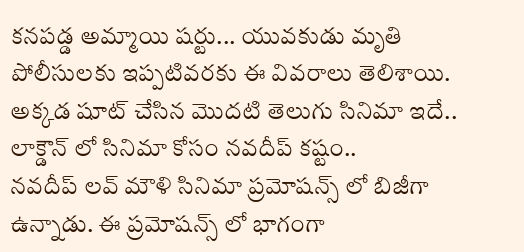కనపడ్డ అమ్మాయి షర్టు... యువకుడు మృతి
పోలీసులకు ఇప్పటివరకు ఈ వివరాలు తెలిశాయి.
అక్కడ షూట్ చేసిన మొదటి తెలుగు సినిమా ఇదే.. లాక్డౌన్ లో సినిమా కోసం నవదీప్ కష్టం..
నవదీప్ లవ్ మౌళి సినిమా ప్రమోషన్స్ లో బిజీగా ఉన్నాడు. ఈ ప్రమోషన్స్ లో భాగంగా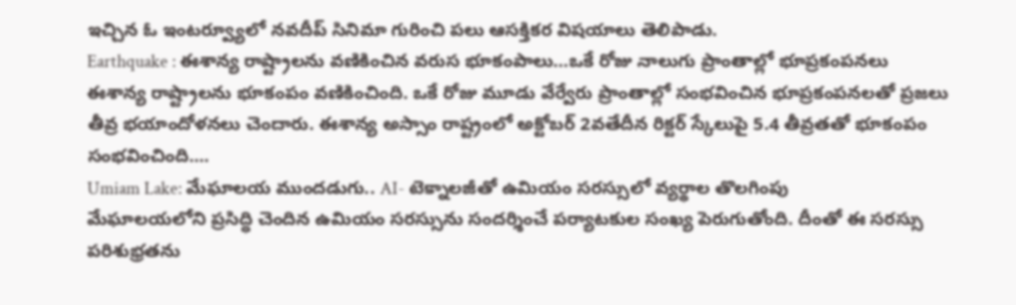ఇచ్చిన ఓ ఇంటర్వ్యూలో నవదీప్ సినిమా గురించి పలు ఆసక్తికర విషయాలు తెలిపాడు.
Earthquake : ఈశాన్య రాష్ట్రాలను వణికించిన వరుస భూకంపాలు…ఒకే రోజు నాలుగు ప్రాంతాల్లో భూప్రకంపనలు
ఈశాన్య రాష్ట్రాలను భూకంపం వణికించింది. ఒకే రోజు మూడు వేర్వేరు ప్రాంతాల్లో సంభవించిన భూప్రకంపనలతో ప్రజలు తీవ్ర భయాందోళనలు చెందారు. ఈశాన్య అస్సాం రాష్ట్రంలో అక్టోబర్ 2వతేదీన రిక్టర్ స్కేలుపై 5.4 తీవ్రతతో భూకంపం సంభవించింది....
Umiam Lake: మేఘాలయ ముందడుగు.. AI- టెక్నాలజీతో ఉమియం సరస్సులో వ్యర్థాల తొలగింపు
మేఘాలయలోని ప్రసిద్ధి చెందిన ఉమియం సరస్సును సందర్శించే పర్యాటకుల సంఖ్య పెరుగుతోంది. దీంతో ఈ సరస్సు పరిశుభ్రతను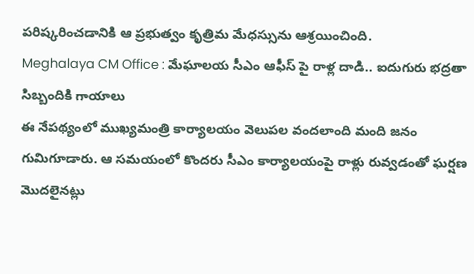పరిష్కరించడానికి ఆ ప్రభుత్వం కృత్రిమ మేధస్సును ఆశ్రయించింది.
Meghalaya CM Office : మేఘాలయ సీఎం ఆఫీస్ పై రాళ్ల దాడి.. ఐదుగురు భద్రతా సిబ్బందికి గాయాలు
ఈ నేపథ్యంలో ముఖ్యమంత్రి కార్యాలయం వెలుపల వందలాంది మంది జనం గుమిగూడారు. ఆ సమయంలో కొందరు సీఎం కార్యాలయంపై రాళ్లు రువ్వడంతో ఘర్షణ మొదలైనట్లు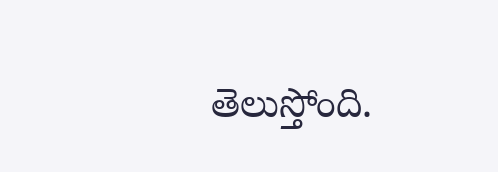తెలుస్తోంది.